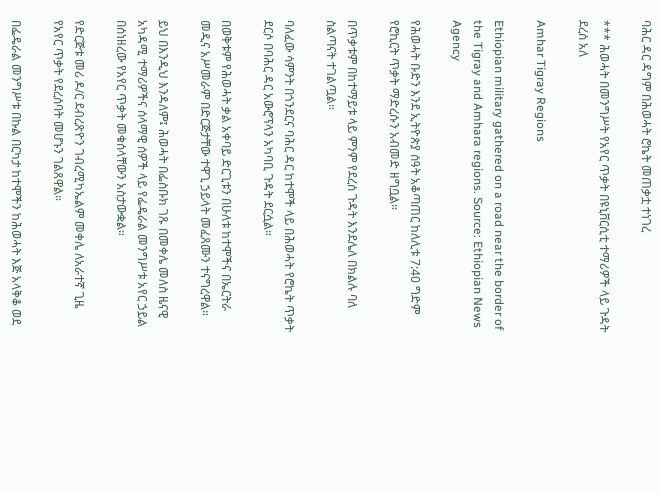ባሕር ዳር ዳግም በሕወሓት ሮኬት መጠቃቷ ተነገረ

*** ሕወሓት በመንግሥት የአየር ጥቃት በዩኒቨርሲቲ ተማሪዎች ላይ ጉዳት ደረሰ አለ

Amhar Tigray Regions

Ethiopian military gathered on a road near the border of the Tigray and Amhara regions. Source: Ethiopian News Agency

የሕወሓት ቡድን እንደ ኢትዮጵያ ሰዓት አቆጣጠር ከለሊቱ 7:40 ግድም የሮኪርት ጥቃት ማድረሱን አብመድ ዘግቧል።

በጥቃቱም በከተማይቱ ላይ ምንም የደረሰ ጉዳት እንደሌለ በክልሉ ባለ ስልጣናት ተገልጧል።

ባለፈው ሳምንት በጎንደርና ባሕር ዳር ከተሞች ላይ በሕወሓት የሮኬት ጥቃት ደርሶ በባሕር ዳር አውሮፕላን አካባቢ ጉዳት ደርሷል።

በወቅቱም የሕወሓት ቃል አቀባይ ድርጊቱን በሁለቱ ከተሞችና በኤርትራ መዲና አሥመራም በድርጅታቸው ተዋጊ ኃይላት መፈጸሙን ተናግረዋል።

ይህ በእንዲህ እንዳለም፤ ሕወሓት በፌስቡክ ገጹ በመቀሌ መለስ ዜናዊ አካዳሚ ተማሪዎችና ሰላማዊ ሰዎች ላይ የፌዴራል መንግሥቱ አየር ኃይል በሰነዘረው የአየር ጥቃት መቁሰላቸውን አስታውቋል።

የድርጅቱ መሪ ዶ/ር ደብረጽዮን ገብረሚካኤልም መቀሌ ለአራተኛ ጊዜ የአየር ጥቃት የደረሰባት መሆኑን ገልጸዋል።

በፌዴራል መንግሥቱ በኩል በርካታ ከተሞችን ከሕወሓት እጅ አላቅቆ ወደ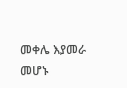መቀሌ እያመራ መሆኑ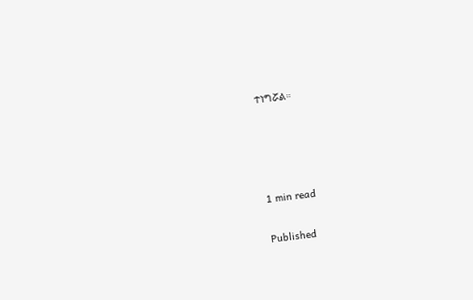ተነግሯል።




1 min read

Published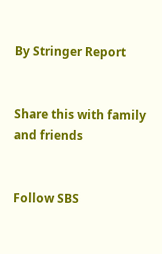By Stringer Report


Share this with family and friends


Follow SBS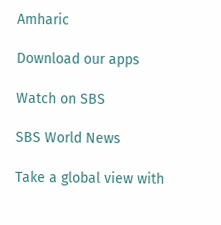Amharic

Download our apps

Watch on SBS

SBS World News

Take a global view with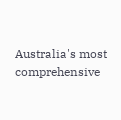Australia's most comprehensive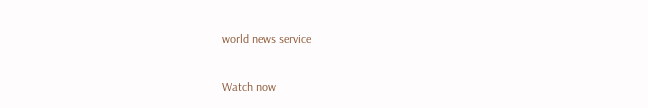world news service

Watch now